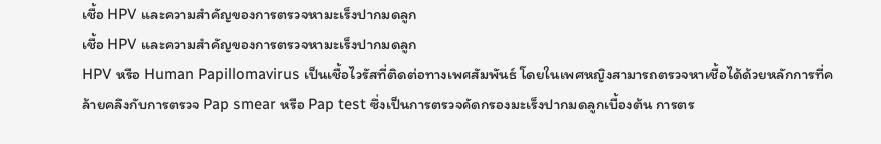เชื้อ HPV และความสำคัญของการตรวจหามะเร็งปากมดลูก
เชื้อ HPV และความสำคัญของการตรวจหามะเร็งปากมดลูก
HPV หรือ Human Papillomavirus เป็นเชื้อไวรัสที่ติดต่อทางเพศสัมพันธ์ โดยในเพศหญิงสามารถตรวจหาเชื้อได้ด้วยหลักการที่คล้ายคลึงกับการตรวจ Pap smear หรือ Pap test ซึ่งเป็นการตรวจคัดกรองมะเร็งปากมดลูกเบื้องต้น การตร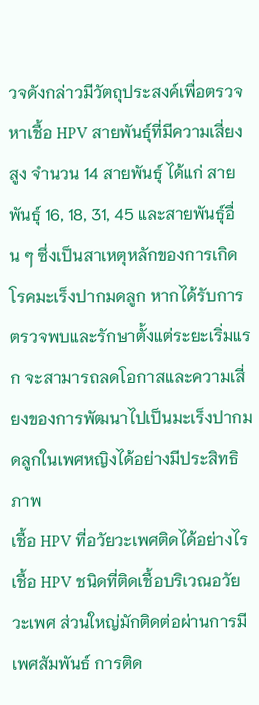วจดังกล่าวมีวัตถุประสงค์เพื่อตรวจหาเชื้อ HPV สายพันธุ์ที่มีความเสี่ยงสูง จำนวน 14 สายพันธุ์ ได้แก่ สายพันธุ์ 16, 18, 31, 45 และสายพันธุ์อื่น ๆ ซึ่งเป็นสาเหตุหลักของการเกิดโรคมะเร็งปากมดลูก หากได้รับการตรวจพบและรักษาตั้งแต่ระยะเริ่มแรก จะสามารถลดโอกาสและความเสี่ยงของการพัฒนาไปเป็นมะเร็งปากมดลูกในเพศหญิงได้อย่างมีประสิทธิภาพ
เชื้อ HPV ที่อวัยวะเพศติดได้อย่างไร
เชื้อ HPV ชนิดที่ติดเชื้อบริเวณอวัยวะเพศ ส่วนใหญ่มักติดต่อผ่านการมีเพศสัมพันธ์ การติด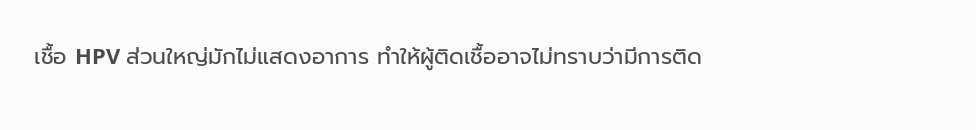เชื้อ HPV ส่วนใหญ่มักไม่แสดงอาการ ทำให้ผู้ติดเชื้ออาจไม่ทราบว่ามีการติด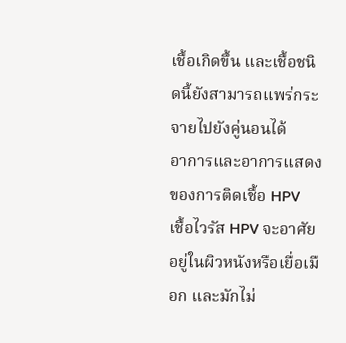เชื้อเกิดขึ้น และเชื้อชนิดนี้ยังสามารถแพร่กระจายไปยังคู่นอนได้
อาการและอาการแสดงของการติดเชื้อ HPV
เชื้อไวรัส HPV จะอาศัยอยู่ในผิวหนังหรือเยื่อเมือก และมักไม่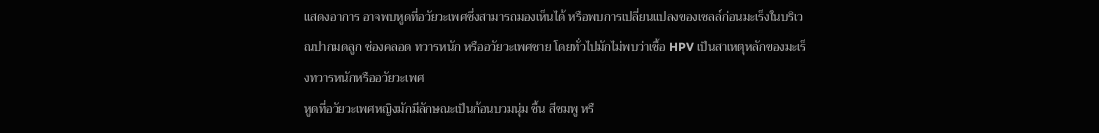แสดงอาการ อาจพบหูดที่อวัยวะเพศซึ่งสามารถมองเห็นได้ หรือพบการเปลี่ยนแปลงของเซลล์ก่อนมะเร็งในบริเวณปากมดลูก ช่องคลอด ทวารหนัก หรืออวัยวะเพศชาย โดยทั่วไปมักไม่พบว่าเชื้อ HPV เป็นสาเหตุหลักของมะเร็งทวารหนักหรืออวัยวะเพศ
หูดที่อวัยวะเพศหญิงมักมีลักษณะเป็นก้อนบวมนุ่ม ชื้น สีชมพู หรื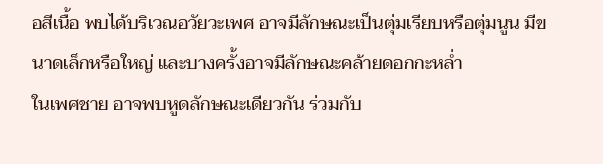อสีเนื้อ พบได้บริเวณอวัยวะเพศ อาจมีลักษณะเป็นตุ่มเรียบหรือตุ่มนูน มีขนาดเล็กหรือใหญ่ และบางครั้งอาจมีลักษณะคล้ายดอกกะหล่ำ
ในเพศชาย อาจพบหูดลักษณะเดียวกัน ร่วมกับ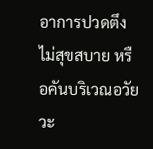อาการปวดตึง ไม่สุขสบาย หรือคันบริเวณอวัยวะ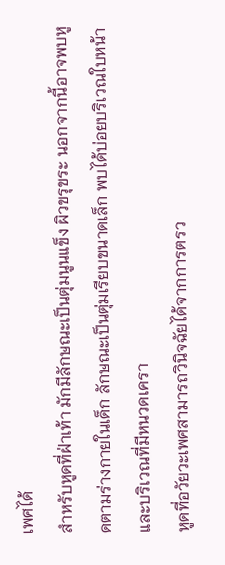เพศได้
สำหรับหูดที่ฝ่าเท้า มักมีลักษณะเป็นตุ่มนูนแข็ง ผิวขรุขระ นอกจากนี้อาจพบหูดตามร่างกายในเด็ก ลักษณะเป็นตุ่มเรียบขนาดเล็ก พบได้บ่อยบริเวณใบหน้าและบริเวณที่มีหนวดเครา
หูดที่อวัยวะเพศสามารถวินิจฉัยได้จากการตรว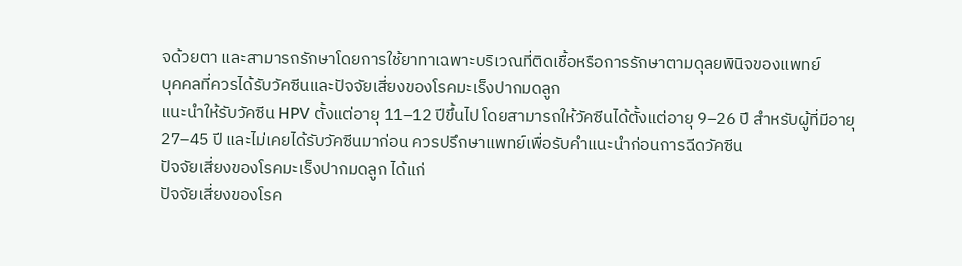จด้วยตา และสามารถรักษาโดยการใช้ยาทาเฉพาะบริเวณที่ติดเชื้อหรือการรักษาตามดุลยพินิจของแพทย์
บุคคลที่ควรได้รับวัคซีนและปัจจัยเสี่ยงของโรคมะเร็งปากมดลูก
แนะนำให้รับวัคซีน HPV ตั้งแต่อายุ 11–12 ปีขึ้นไป โดยสามารถให้วัคซีนได้ตั้งแต่อายุ 9–26 ปี สำหรับผู้ที่มีอายุ 27–45 ปี และไม่เคยได้รับวัคซีนมาก่อน ควรปรึกษาแพทย์เพื่อรับคำแนะนำก่อนการฉีดวัคซีน
ปัจจัยเสี่ยงของโรคมะเร็งปากมดลูก ได้แก่
ปัจจัยเสี่ยงของโรค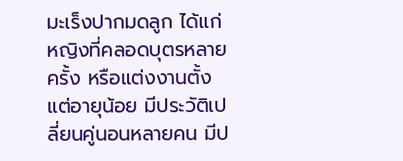มะเร็งปากมดลูก ได้แก่ หญิงที่คลอดบุตรหลายครั้ง หรือแต่งงานตั้งแต่อายุน้อย มีประวัติเปลี่ยนคู่นอนหลายคน มีป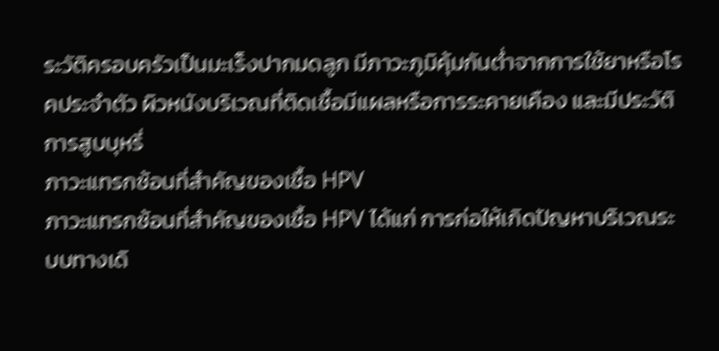ระวัติครอบครัวเป็นมะเร็งปากมดลูก มีภาวะภูมิคุ้มกันต่ำจากการใช้ยาหรือโรคประจำตัว ผิวหนังบริเวณที่ติดเชื้อมีแผลหรือการระคายเคือง และมีประวัติการสูบบุหรี่
ภาวะแทรกซ้อนที่สำคัญของเชื้อ HPV
ภาวะแทรกซ้อนที่สำคัญของเชื้อ HPV ได้แก่ การก่อให้เกิดปัญหาบริเวณระบบทางเดิ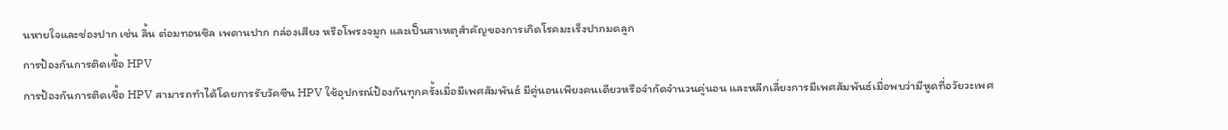นหายใจและช่องปาก เช่น ลิ้น ต่อมทอนซิล เพดานปาก กล่องเสียง หรือโพรงจมูก และเป็นสาเหตุสำคัญของการเกิดโรคมะเร็งปากมดลูก
การป้องกันการติดเชื้อ HPV
การป้องกันการติดเชื้อ HPV สามารถทำได้โดยการรับวัคซีน HPV ใช้อุปกรณ์ป้องกันทุกครั้งเมื่อมีเพศสัมพันธ์ มีคู่นอนเพียงคนเดียวหรือจำกัดจำนวนคู่นอน และหลีกเลี่ยงการมีเพศสัมพันธ์เมื่อพบว่ามีหูดที่อวัยวะเพศ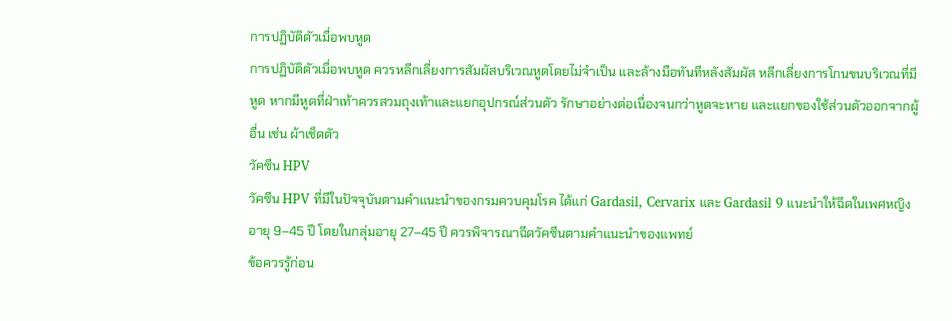การปฏิบัติตัวเมื่อพบหูด
การปฏิบัติตัวเมื่อพบหูด ควรหลีกเลี่ยงการสัมผัสบริเวณหูดโดยไม่จำเป็น และล้างมือทันทีหลังสัมผัส หลีกเลี่ยงการโกนขนบริเวณที่มีหูด หากมีหูดที่ฝ่าเท้าควรสวมถุงเท้าและแยกอุปกรณ์ส่วนตัว รักษาอย่างต่อเนื่องจนกว่าหูดจะหาย และแยกของใช้ส่วนตัวออกจากผู้อื่น เช่น ผ้าเช็ดตัว
วัคซีน HPV
วัคซีน HPV ที่มีในปัจจุบันตามคำแนะนำของกรมควบคุมโรค ได้แก่ Gardasil, Cervarix และ Gardasil 9 แนะนำให้ฉีดในเพศหญิงอายุ 9–45 ปี โดยในกลุ่มอายุ 27–45 ปี ควรพิจารณาฉีดวัคซีนตามคำแนะนำของแพทย์
ข้อควรรู้ก่อน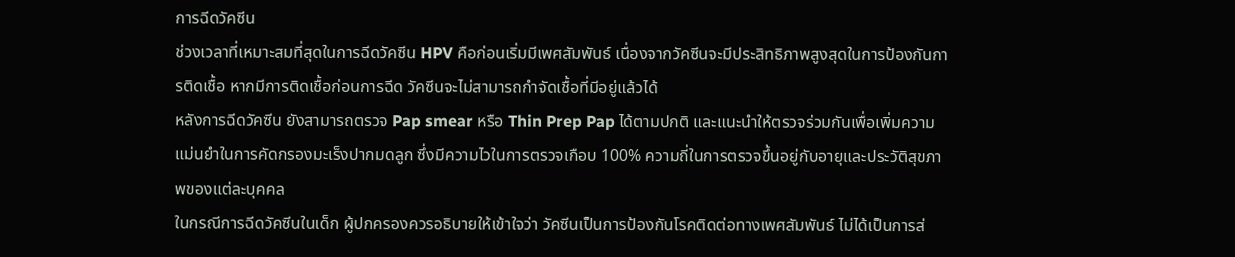การฉีดวัคซีน
ช่วงเวลาที่เหมาะสมที่สุดในการฉีดวัคซีน HPV คือก่อนเริ่มมีเพศสัมพันธ์ เนื่องจากวัคซีนจะมีประสิทธิภาพสูงสุดในการป้องกันการติดเชื้อ หากมีการติดเชื้อก่อนการฉีด วัคซีนจะไม่สามารถกำจัดเชื้อที่มีอยู่แล้วได้
หลังการฉีดวัคซีน ยังสามารถตรวจ Pap smear หรือ Thin Prep Pap ได้ตามปกติ และแนะนำให้ตรวจร่วมกันเพื่อเพิ่มความแม่นยำในการคัดกรองมะเร็งปากมดลูก ซึ่งมีความไวในการตรวจเกือบ 100% ความถี่ในการตรวจขึ้นอยู่กับอายุและประวัติสุขภาพของแต่ละบุคคล
ในกรณีการฉีดวัคซีนในเด็ก ผู้ปกครองควรอธิบายให้เข้าใจว่า วัคซีนเป็นการป้องกันโรคติดต่อทางเพศสัมพันธ์ ไม่ได้เป็นการส่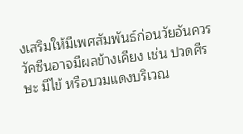งเสริมให้มีเพศสัมพันธ์ก่อนวัยอันควร
วัคซีนอาจมีผลข้างเคียง เช่น ปวดศีรษะ มีไข้ หรือบวมแดงบริเวณ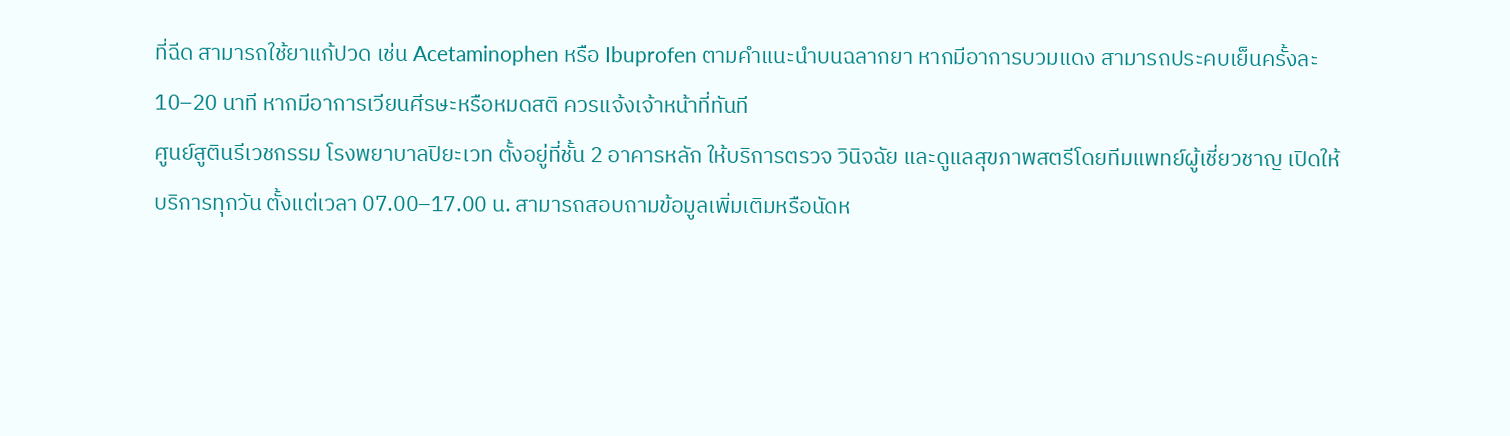ที่ฉีด สามารถใช้ยาแก้ปวด เช่น Acetaminophen หรือ Ibuprofen ตามคำแนะนำบนฉลากยา หากมีอาการบวมแดง สามารถประคบเย็นครั้งละ 10–20 นาที หากมีอาการเวียนศีรษะหรือหมดสติ ควรแจ้งเจ้าหน้าที่ทันที
ศูนย์สูตินรีเวชกรรม โรงพยาบาลปิยะเวท ตั้งอยู่ที่ชั้น 2 อาคารหลัก ให้บริการตรวจ วินิจฉัย และดูแลสุขภาพสตรีโดยทีมแพทย์ผู้เชี่ยวชาญ เปิดให้บริการทุกวัน ตั้งแต่เวลา 07.00–17.00 น. สามารถสอบถามข้อมูลเพิ่มเติมหรือนัดห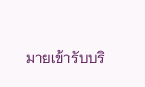มายเข้ารับบริ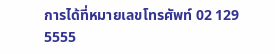การได้ที่หมายเลขโทรศัพท์ 02 129 5555